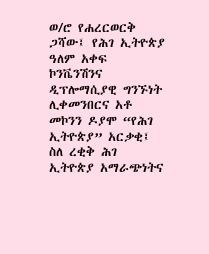ወ/ሮ የሐረርወርቅ ጋሻው፤ የሕገ ኢትዮጵያ ዓለም አቀፍ ኮንቬንሽንና ዲፕሎማሲያዊ ግንኙነት ሊቀመንበርና አቶ መኮንን ዶያሞ “የሕገ ኢትዮጵያ” አርቃቂ፤ ስለ ረቂቅ ሕገ ኢትዮጵያ አማራጭነትና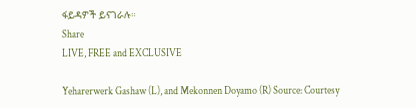ፋይዳዎች ይናገራሉ።
Share
LIVE, FREE and EXCLUSIVE

Yeharerwerk Gashaw (L), and Mekonnen Doyamo (R) Source: Courtesy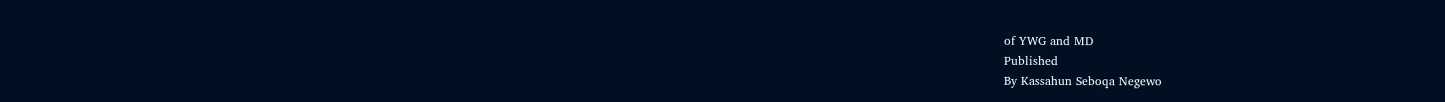of YWG and MD
Published
By Kassahun Seboqa Negewo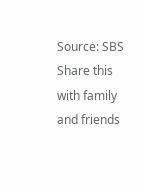Source: SBS
Share this with family and friends